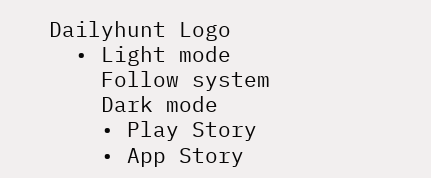Dailyhunt Logo
  • Light mode
    Follow system
    Dark mode
    • Play Story
    • App Story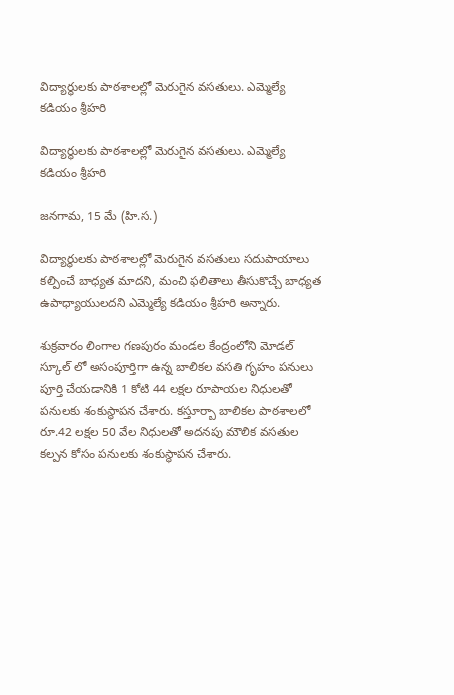విద్యార్థులకు పాఠశాలల్లో మెరుగైన వసతులు. ఎమ్మెల్యే కడియం శ్రీహరి

విద్యార్థులకు పాఠశాలల్లో మెరుగైన వసతులు. ఎమ్మెల్యే కడియం శ్రీహరి

జనగామ, 15 మే (హి.స.)

విద్యార్థులకు పాఠశాలల్లో మెరుగైన వసతులు సదుపాయాలు కల్పించే బాధ్యత మాదని, మంచి ఫలితాలు తీసుకొచ్చే బాధ్యత ఉపాధ్యాయులదని ఎమ్మెల్యే కడియం శ్రీహరి అన్నారు.

శుక్రవారం లింగాల గణపురం మండల కేంద్రంలోని మోడల్ స్కూల్ లో అసంపూర్తిగా ఉన్న బాలికల వసతి గృహం పనులు పూర్తి చేయడానికి 1 కోటి 44 లక్షల రూపాయల నిధులతో పనులకు శంకుస్థాపన చేశారు. కస్తూర్బా బాలికల పాఠశాలలో రూ.42 లక్షల 50 వేల నిధులతో అదనపు మౌలిక వసతుల కల్పన కోసం పనులకు శంకుస్థాపన చేశారు.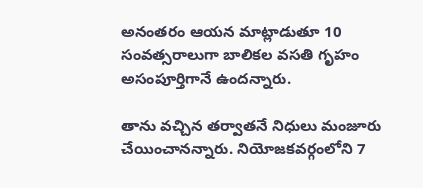అనంతరం ఆయన మాట్లాడుతూ 10 సంవత్సరాలుగా బాలికల వసతి గృహం అసంపూర్తిగానే ఉందన్నారు.

తాను వచ్చిన తర్వాతనే నిధులు మంజూరు చేయించానన్నారు. నియోజకవర్గంలోని 7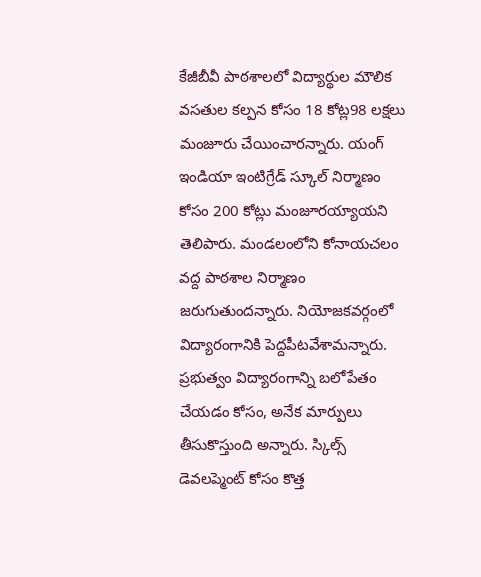కేజీబీవీ పాఠశాలలో విద్యార్థుల మౌలిక వసతుల కల్పన కోసం 18 కోట్ల98 లక్షలు మంజూరు చేయించారన్నారు. యంగ్ ఇండియా ఇంటిగ్రేడ్ స్కూల్ నిర్మాణం కోసం 200 కోట్లు మంజూరయ్యాయని తెలిపారు. మండలంలోని కోనాయచలం వద్ద పాఠశాల నిర్మాణం జరుగుతుందన్నారు. నియోజకవర్గంలో విద్యారంగానికి పెద్దపీటవేశామన్నారు. ప్రభుత్వం విద్యారంగాన్ని బలోపేతం చేయడం కోసం, అనేక మార్పులు తీసుకొస్తుంది అన్నారు. స్కిల్స్ డెవలప్మెంట్ కోసం కొత్త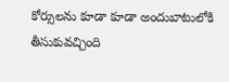కోర్సులను కూడా కూడా అందుబాటులోకి తీసుకువచ్చింది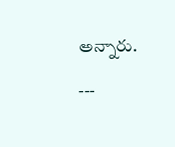అన్నారు.

---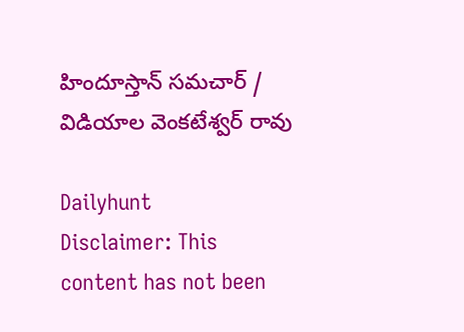హిందూస్తాన్ సమచార్ / విడియాల వెంకటేశ్వర్ రావు

Dailyhunt
Disclaimer: This content has not been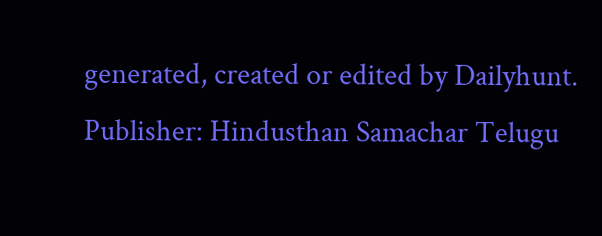generated, created or edited by Dailyhunt. Publisher: Hindusthan Samachar Telugu